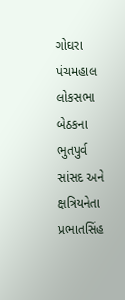ગોઘરા
પંચમહાલ લોકસભા બેઠકના ભુતપુર્વ સાંસદ અને ક્ષત્રિયનેતા પ્રભાતસિંહ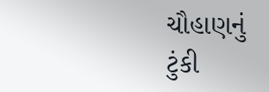ચૌહાણનું ટુંકી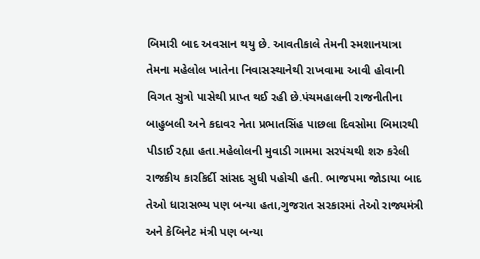બિમારી બાદ અવસાન થયુ છે. આવતીકાલે તેમની સ્મશાનયાત્રા તેમના મહેલોલ ખાતેના નિવાસસ્થાનેથી રાખવામા આવી હોવાની વિગત સુત્રો પાસેથી પ્રાપ્ત થઈ રહી છે.પંચમહાલની રાજનીતીના બાહુબલી અને કદાવર નેતા પ્રભાતસિંહ પાછલા દિવસોમા બિમારથી પીડાઈ રહ્યા હતા.મહેલોલની મુવાડી ગામમા સરપંચથી શરુ કરેલી રાજકીય કારકિર્દી સાંસદ સુધી પહોચી હતી. ભાજપમા જોડાયા બાદ તેઓ ધારાસભ્ય પણ બન્યા હતા,ગુજરાત સરકારમાં તેઓ રાજ્યમંત્રી અને કેબિનેટ મંત્રી પણ બન્યા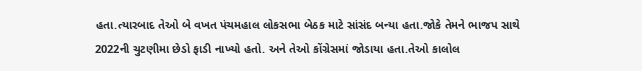હતા.ત્યારબાદ તેઓ બે વખત પંચમહાલ લોકસભા બેઠક માટે સાંસંદ બન્યા હતા.જોકે તેમને ભાજપ સાથે 2022ની ચુટણીમા છેડો ફાડી નાખ્યો હતો. અને તેઓ કોંગ્રેસમાં જોડાયા હતા.તેઓ કાલોલ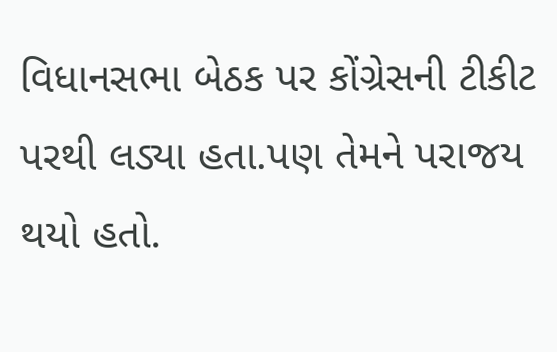વિધાનસભા બેઠક પર કોંગ્રેસની ટીકીટ પરથી લડ્યા હતા.પણ તેમને પરાજય થયો હતો.